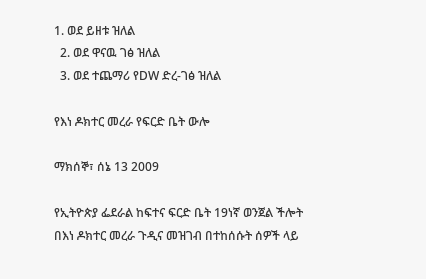1. ወደ ይዘቱ ዝለል
  2. ወደ ዋናዉ ገፅ ዝለል
  3. ወደ ተጨማሪ የDW ድረ-ገፅ ዝለል

የእነ ዶክተር መረራ የፍርድ ቤት ውሎ

ማክሰኞ፣ ሰኔ 13 2009

የኢትዮጵያ ፌደራል ከፍተና ፍርድ ቤት 19ነኛ ወንጀል ችሎት በእነ ዶክተር መረራ ጉዲና መዝገብ በተከሰሱት ሰዎች ላይ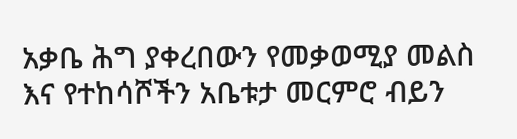አቃቤ ሕግ ያቀረበውን የመቃወሚያ መልስ እና የተከሳሾችን አቤቱታ መርምሮ ብይን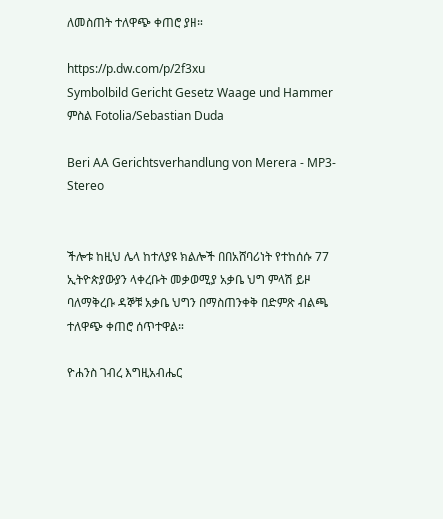ለመስጠት ተለዋጭ ቀጠሮ ያዘ።

https://p.dw.com/p/2f3xu
Symbolbild Gericht Gesetz Waage und Hammer
ምስል Fotolia/Sebastian Duda

Beri AA Gerichtsverhandlung von Merera - MP3-Stereo


ችሎቱ ከዚህ ሌላ ከተለያዩ ክልሎች በበአሸባሪነት የተከሰሱ 77 ኢትዮጵያውያን ላቀረቡት መቃወሚያ አቃቤ ህግ ምላሽ ይዞ ባለማቅረቡ ዳኞቹ አቃቤ ህግን በማስጠንቀቅ በድምጽ ብልጫ ተለዋጭ ቀጠሮ ሰጥተዋል።

ዮሐንስ ገብረ እግዚአብሔር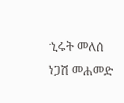ኂሩት መለሰ
ነጋሽ መሐመድ